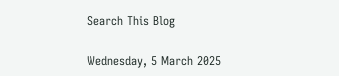Search This Blog

Wednesday, 5 March 2025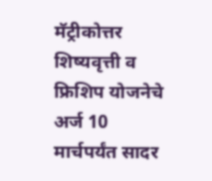मॅट्रीकोत्तर शिष्यवृत्ती व फ्रिशिप योजनेचे अर्ज 10 मार्चपर्यंत सादर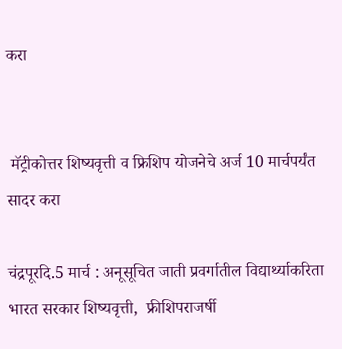करा


 मॅट्रीकोत्तर शिष्यवृत्ती व फ्रिशिप योजनेचे अर्ज 10 मार्चपर्यंत सादर करा

चंद्रपूरदि.5 मार्च : अनूसूचित जाती प्रवर्गातील ‍विद्यार्थ्याकरिता भारत सरकार शिष्यवृत्ती,  फ्रीशिपराजर्षी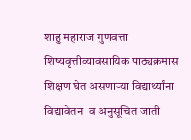शाहु महाराज गुणवत्ता शिष्यवृत्तीव्यावसायिक पाठ्यक्रमास शिक्षण घेत असणाऱ्या विद्यार्थ्यांना विद्यावेतन  व अनुसूचित जाती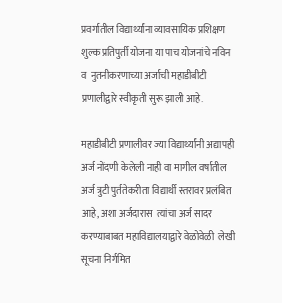प्रवर्गातील विद्यार्थ्यांना व्यावसायिक प्रशिक्षण शुल्क प्रतिपुर्ती योजना या पाच योजनांचे नविन  व  नुतनीकरणाच्या अर्जाची महाडीबीटी प्रणालीद्वारे स्वीकृती सुरू झाली आहे.

महाडीबीटी प्रणालीवर ज्या ‍विद्यार्थ्यांनी अद्यापही अर्ज नोंदणी केलेली नाही वा मागील वर्षातील अर्ज त्रुटी पुर्ततेकरीता विद्यार्थी स्तरावर प्रलंबित आहे, अशा अर्जदारास  त्यांचा अर्ज सादर करण्याबाबत महाविद्यालयाद्वारे वेळोवेळी  लेखी सूचना निर्गमित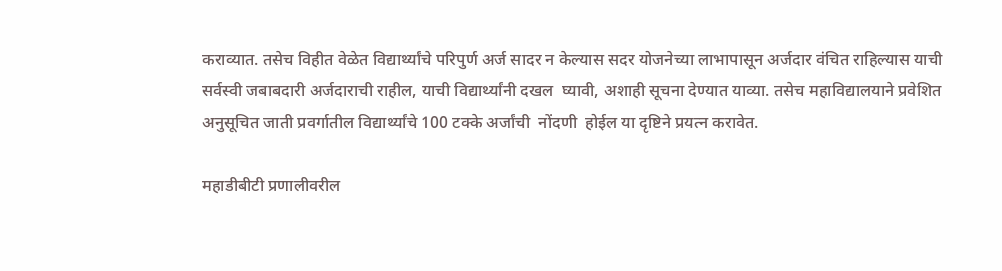कराव्यात. तसेच‍ विहीत वेळेत विद्यार्थ्यांचे परिपुर्ण अर्ज सादर न केल्यास सदर योजनेच्या लाभापासून अर्जदार वंचित राहिल्यास याची  सर्वस्वी जबाबदारी अर्जदाराची राहील, याची विद्यार्थ्यांनी दखल  घ्यावी, अशाही सूचना देण्यात याव्या. तसेच महाविद्यालयाने प्रवेशित अनुसूचित जाती प्रवर्गातील विद्यार्थ्यांचे 100 टक्के अर्जांची  नोंदणी  होईल या दृष्टिने प्रयत्न करावेत.

महाडीबीटी प्रणालीवरील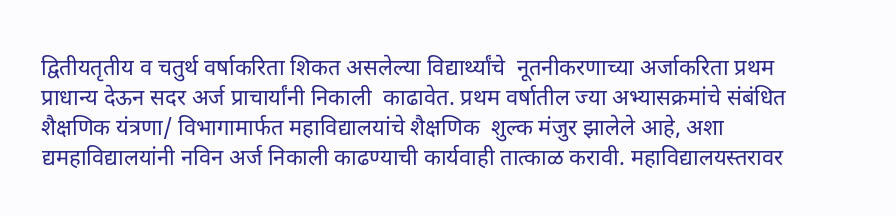द्वितीयतृतीय व चतुर्थ वर्षाकरिता शिकत असलेल्या विद्यार्थ्यांचे  नूतनीकरणाच्या अर्जाकरिता प्रथम प्राधान्य देऊन सदर अर्ज प्राचार्यांनी निकाली  काढावेत. प्रथम वर्षातील ज्या अभ्यासक्रमांचे संबंधित शैक्षणिक यंत्रणा/ विभागामार्फत महाविद्यालयांचे शैक्षणिक  शुल्क मंजुर झालेले आहे, अशा द्यमहाविद्यालयांनी नविन अर्ज निकाली काढण्याची कार्यवाही तात्काळ करावी. महाविद्यालयस्तरावर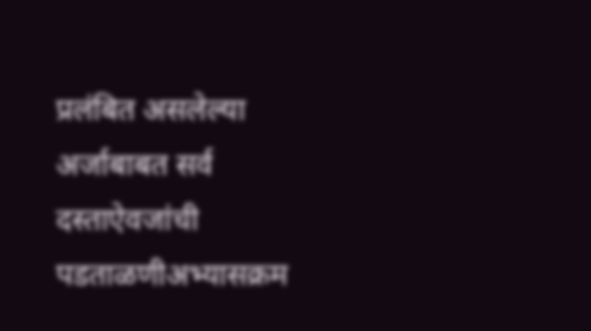प्रलंबित असलेल्या अर्जाबाबत सर्व दस्ताऐवजांची पडताळणीअभ्यासक्रम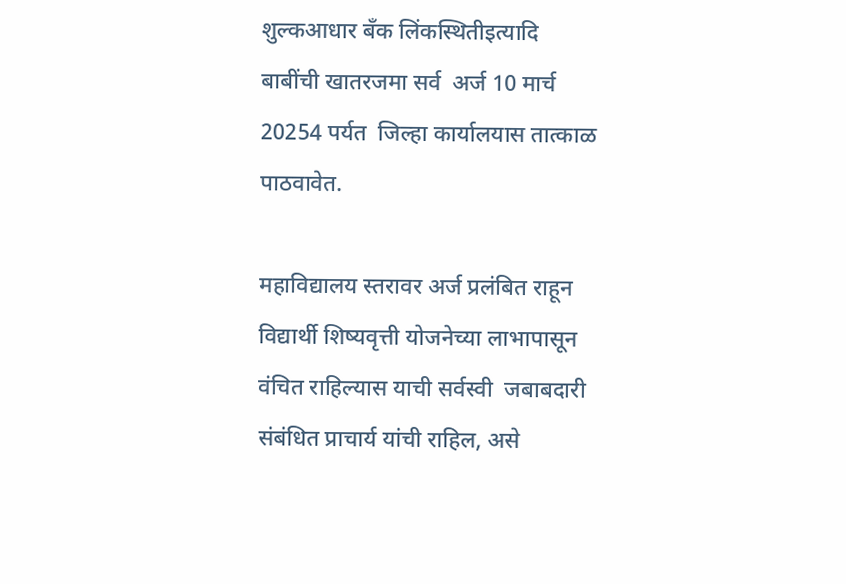शुल्कआधार बँक लिंकस्थितीइत्यादि बाबींची खातरजमा सर्व  अर्ज 10 मार्च 20254 पर्यत  जिल्हा कार्यालयास तात्काळ पाठवावेत.

महाविद्यालय स्तरावर अर्ज प्रलंबित राहून विद्यार्थी शिष्यवृत्ती योजनेच्या लाभापासून वंचित राहिल्यास याची सर्वस्वी  जबाबदारी संबंधित प्राचार्य यांची राहिल, असे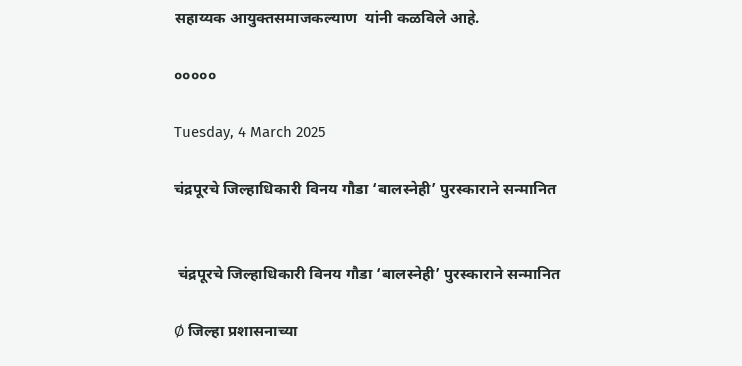सहाय्यक आयुक्तसमाजकल्याण  यांनी कळविले आहे.

०००००

Tuesday, 4 March 2025

चंद्रपूरचे जिल्हाधिकारी विनय गौडा ‘बालस्नेही’ पुरस्काराने सन्मानित


 चंद्रपूरचे जिल्हाधिकारी विनय गौडा ‘बालस्नेही’ पुरस्काराने सन्मानित

Ø जिल्हा प्रशासनाच्या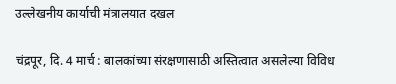उल्लेखनीय कार्याची मंत्रालयात दखल

चंद्रपूर, दि. 4 मार्च : बालकांच्या संरक्षणासाठी अस्तित्वात असलेल्या विविध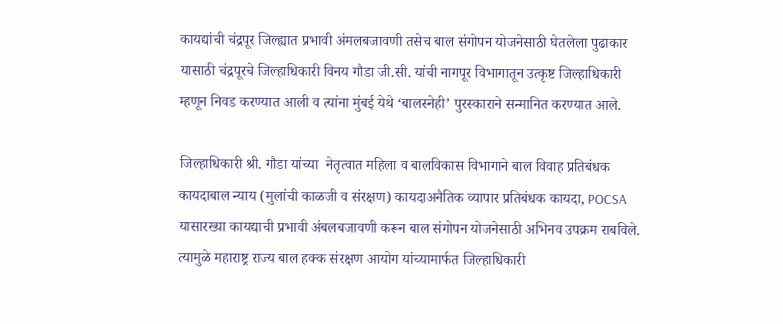कायद्यांची चंद्रपूर जिल्ह्यात प्रभावी अंमलबजावणी तसेच बाल संगोपन योजनेसाठी घेतलेला पुढाकार यासाठी चंद्रपूरचे जिल्हाधिकारी विनय गौडा जी.सी. यांची नागपूर विभागातून उत्कृष्ट जिल्हाधिकारी म्हणून निवड करण्यात आली व त्यांना मुंबई येथे ‘बालस्नेही’ पुरस्काराने सन्मानित करण्यात आले.

जिल्हाधिकारी श्री. गौडा यांच्या  नेतृत्वात महिला व बालविकास विभागाने बाल विवाह प्रतिबंधक कायदाबाल न्याय (मुलांची काळजी व संरक्षण) कायदाअनैतिक व्यापार प्रतिबंधक कायदा, POCSA यासारख्या काय‌द्याची प्रभावी अंबलबजावणी करून बाल संगोपन योजनेसाठी अभिनव उपक्रम राबविले. त्यामुळे महाराष्ट्र राज्य बाल हक्क संरक्षण आयोग यांच्यामार्फत जिल्हाधिकारी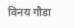विनय गौडा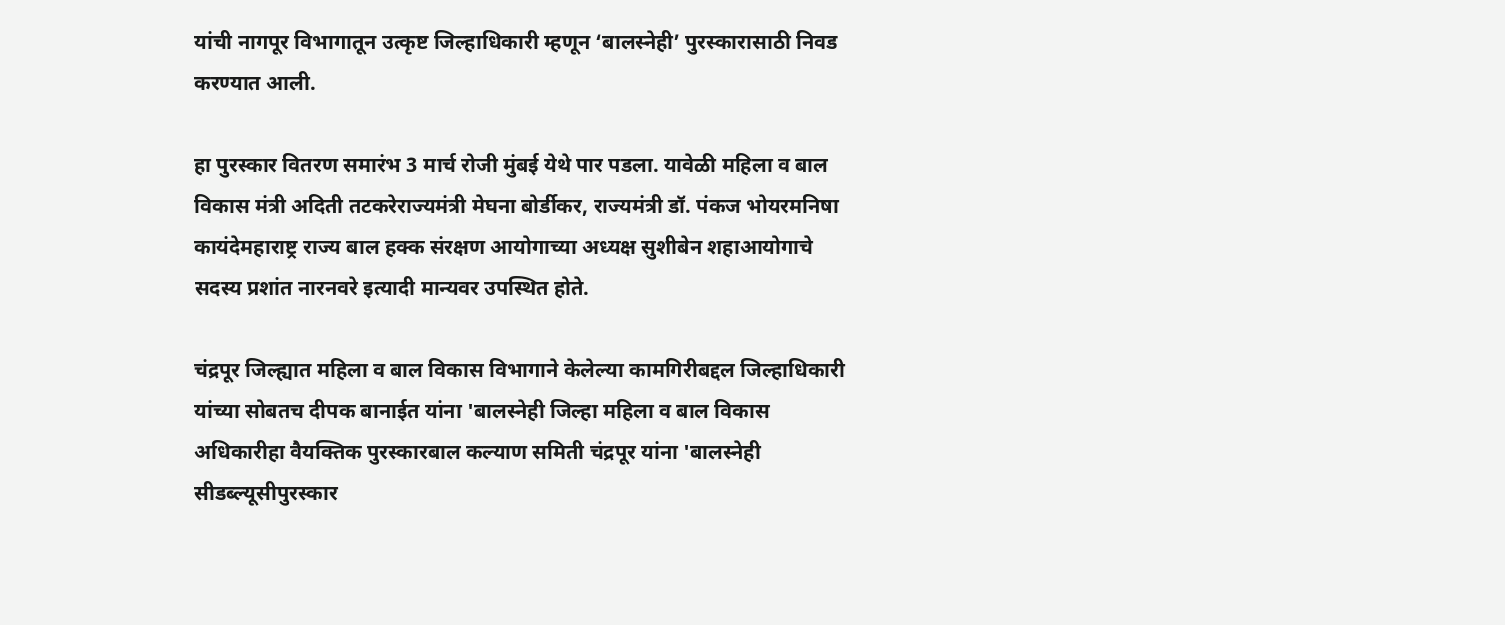यांची नागपूर विभागातून उत्कृष्ट जिल्हाधिकारी म्हणून ‘बालस्नेही’ पुरस्कारासाठी निवड करण्यात आली.

हा पुरस्कार वितरण समारंभ 3 मार्च रोजी मुंबई येथे पार पडला. यावेळी महिला व बाल विकास मंत्री अदिती तटकरेराज्यमंत्री मेघना बोर्डीकर, राज्यमंत्री डॉ. पंकज भोयरमनिषा कायंदेमहाराष्ट्र राज्य बाल हक्क संरक्षण आयोगाच्या अध्यक्ष सुशीबेन शहाआयोगाचे सदस्य प्रशांत नारनवरे इत्यादी मान्यवर उपस्थित होते.

चंद्रपूर जिल्ह्यात महिला व बाल विकास विभागाने केलेल्या कामगिरीबद्दल जिल्हाधिकारी यांच्या सोबतच दीपक बानाईत यांना 'बालस्नेही जिल्हा महिला व बाल विकास अधिकारीहा वैयक्तिक पुरस्कारबाल कल्याण समिती चंद्रपूर यांना 'बालस्नेही सीडब्ल्यूसीपुरस्कार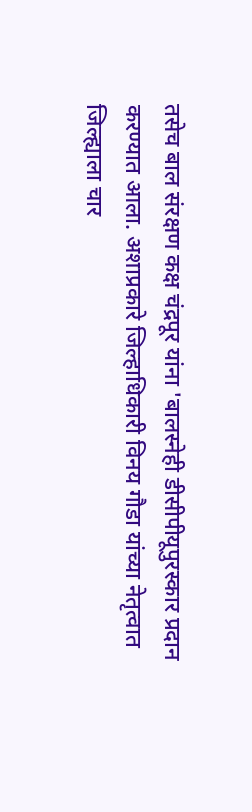तसेच बाल संरक्षण कक्ष चंद्रपूर यांना 'बालस्नेही डीसीपीयूपुरस्कार प्रदान करण्यात आला. अशाप्रकारे जिल्हाधिकारी विनय गौडा यांच्या नेतृत्वात जिल्ह्याला चार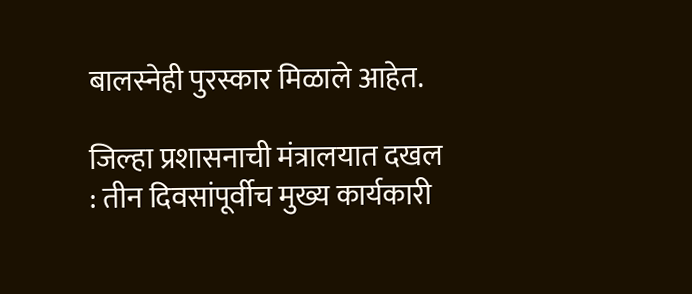बालस्नेही पुरस्कार मिळाले आहेत.

जिल्हा प्रशासनाची मंत्रालयात दखल : तीन दिवसांपूर्वीच मुख्य कार्यकारी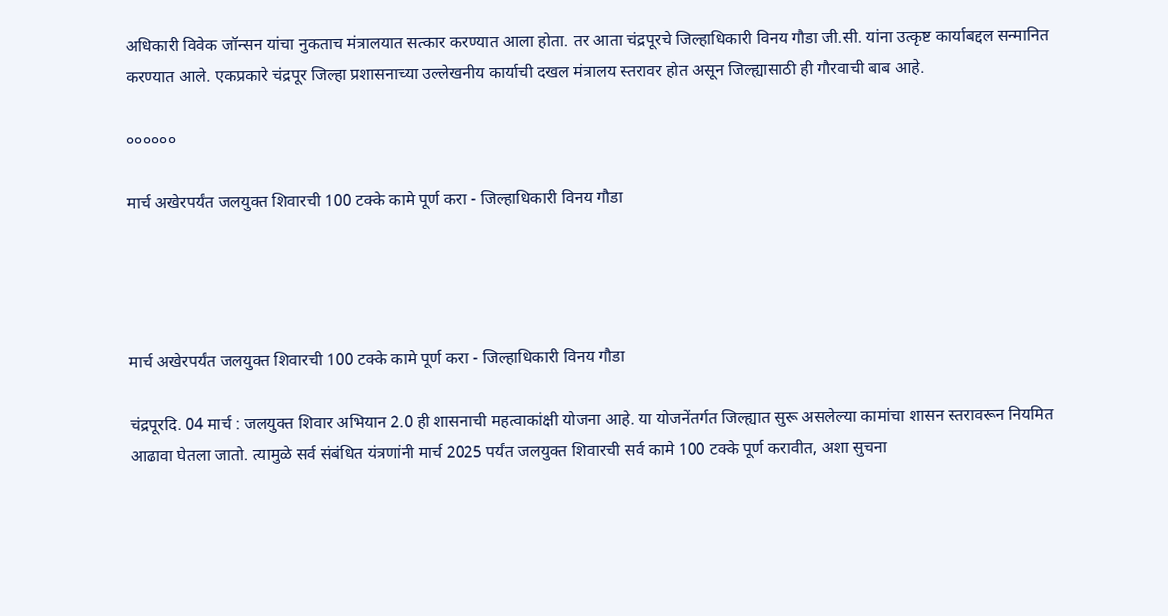अधिकारी विवेक जॉन्सन यांचा नुकताच मंत्रालयात सत्कार करण्यात आला होता. तर आता चंद्रपूरचे जिल्हाधिकारी विनय गौडा जी.सी. यांना उत्कृष्ट कार्याबद्दल सन्मानित करण्यात आले. एकप्रकारे चंद्रपूर जिल्हा प्रशासनाच्या उल्लेखनीय कार्याची दखल मंत्रालय स्तरावर होत असून जिल्ह्यासाठी ही गौरवाची बाब आहे.

००००००

मार्च अखेरपर्यंत जलयुक्त शिवारची 100 टक्के कामे पूर्ण करा - जिल्हाधिकारी विनय गौडा




मार्च अखेरपर्यंत जलयुक्त शिवारची 100 टक्के कामे पूर्ण करा - जिल्हाधिकारी विनय गौडा

चंद्रपूरदि. 04 मार्च : जलयुक्त शिवार अभियान 2.0 ही शासनाची महत्वाकांक्षी योजना आहे. या योजनेंतर्गत जिल्ह्यात सुरू असलेल्या कामांचा शासन स्तरावरून नियमित आढावा घेतला जातो. त्यामुळे सर्व संबंधित यंत्रणांनी मार्च 2025 पर्यंत जलयुक्त शिवारची सर्व कामे 100 टक्के पूर्ण करावीत, अशा सुचना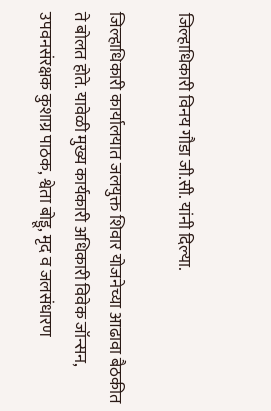जिल्हाधिकारी विनय गौडा जी.सी. यांनी दिल्या.

जिल्हाधिकारी कार्यालयात जलयुक्त शिवार योजनेच्या आढावा बैठकीत ते बोलत होते. यावेळी मुख्य कार्यकारी अधिकारी विवेक जॉन्सन, उपवनसंरक्षक कुशाग्र पाठक, श्वेता बोड्डू, मृद व जलसंधारण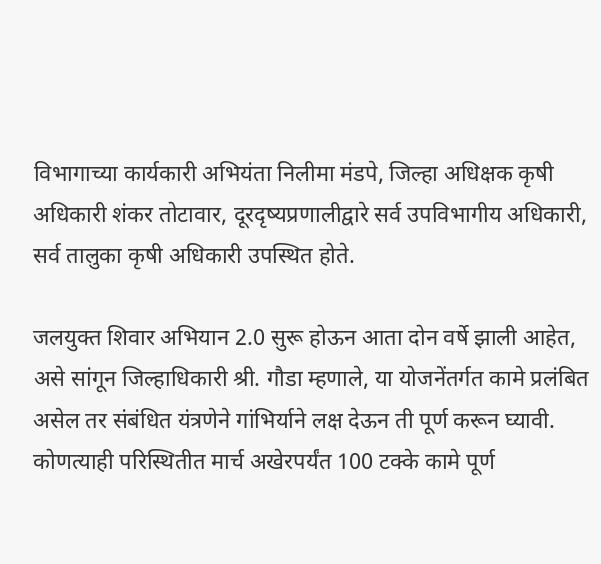विभागाच्या कार्यकारी अभियंता निलीमा मंडपे, जिल्हा अधिक्षक कृषी अधिकारी शंकर तोटावार, दूरदृष्यप्रणालीद्वारे सर्व उपविभागीय अधिकारी, सर्व तालुका कृषी अधिकारी उपस्थित होते.

जलयुक्त शिवार अभियान 2.0 सुरू होऊन आता दोन वर्षे झाली आहेत, असे सांगून जिल्हाधिकारी श्री. गौडा म्हणाले, या योजनेंतर्गत कामे प्रलंबित असेल तर संबंधित यंत्रणेने गांभिर्याने लक्ष देऊन ती पूर्ण करून घ्यावी. कोणत्याही परिस्थितीत मार्च अखेरपर्यंत 100 टक्के कामे पूर्ण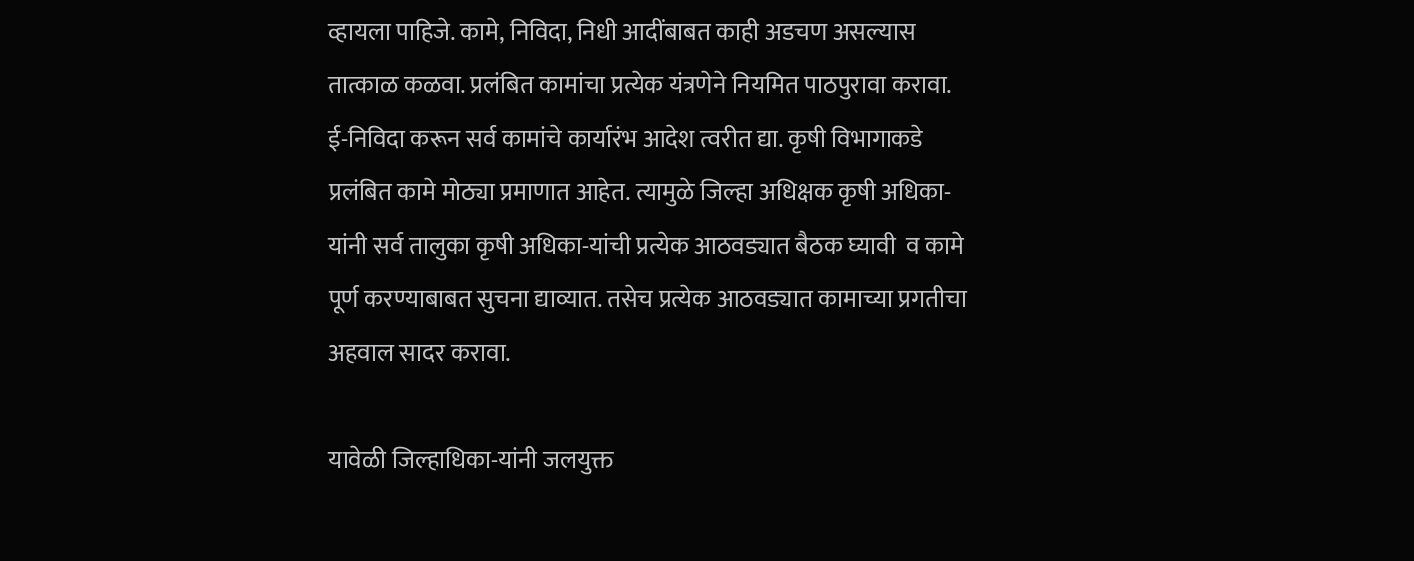व्हायला पाहिजे. कामे, निविदा, निधी आदींबाबत काही अडचण असल्यास तात्काळ कळवा. प्रलंबित कामांचा प्रत्येक यंत्रणेने नियमित पाठपुरावा करावा. ई-निविदा करून सर्व कामांचे कार्यारंभ आदेश त्वरीत द्या. कृषी विभागाकडे प्रलंबित कामे मोठ्या प्रमाणात आहेत. त्यामुळे जिल्हा अधिक्षक कृषी अधिका-यांनी सर्व तालुका कृषी अधिका-यांची प्रत्येक आठवड्यात बैठक घ्यावी  व कामे पूर्ण करण्याबाबत सुचना द्याव्यात. तसेच प्रत्येक आठवड्यात कामाच्या प्रगतीचा अहवाल सादर करावा.

यावेळी जिल्हाधिका-यांनी जलयुक्त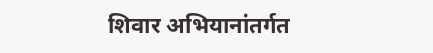शिवार अभियानांतर्गत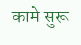कामे सुरू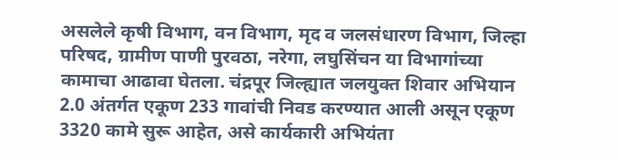असलेले कृषी विभाग, वन विभाग, मृद व जलसंधारण विभाग, जिल्हा परिषद, ग्रामीण पाणी पुरवठा, नरेगा, लघुसिंचन या विभागांच्या कामाचा आढावा घेतला. चंद्रपूर जिल्ह्यात जलयुक्त शिवार अभियान 2.0 अंतर्गत एकूण 233 गावांची निवड करण्यात आली असून एकूण 3320 कामे सुरू आहेत, असे कार्यकारी अभियंता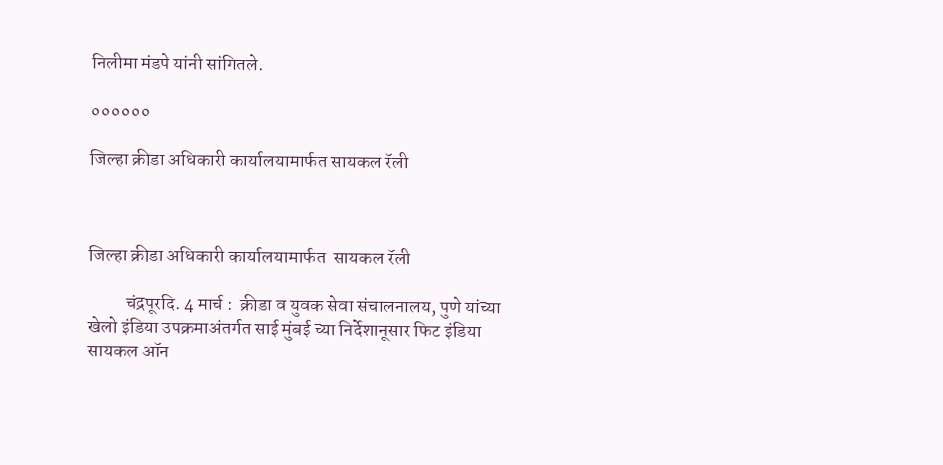निलीमा मंडपे यांनी सांगितले.

००००००

जिल्हा क्रीडा अधिकारी कार्यालयामार्फत सायकल रॅली



जिल्हा क्रीडा अधिकारी कार्यालयामार्फत  सायकल रॅली

          चंद्रपूरदि. 4 मार्च :  क्रीडा व युवक सेवा संचालनालय, पुणे यांच्या खेलो इंडिया उपक्रमाअंतर्गत साई मुंबई च्या निर्देशानूसार फिट इंडिया सायकल ऑन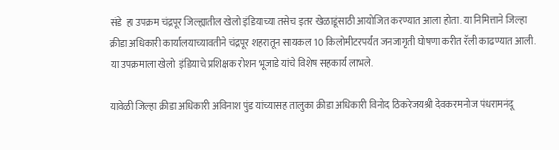संडे  हा उपक्रम चंद्रपूर जिल्ह्यातील खेलो इंडियाच्या तसेच इतर खेळाडूंसाठी आयोजित करण्यात आला होता. या निमित्ताने जिल्हा क्रीडा अधिकारी कार्यालयाच्यावतीने चंद्रपूर शहरातून सायकल 10 किलोमीटरपर्यंत जनजागृती घोषणा करीत रॅली काढण्यात आली. या उपक्रमाला खेलो  इंडियाचे प्रशिक्षक रोशन भूजाडे यांचे विशेष सहकार्य लाभले.

यावेळी जिल्हा क्रीडा अधिकारी अविनाश पुंड यांच्यासह तालुका क्रीडा अधिकारी विनोद ठिकरेजयश्री देवकरमनोज पंधरामनंदू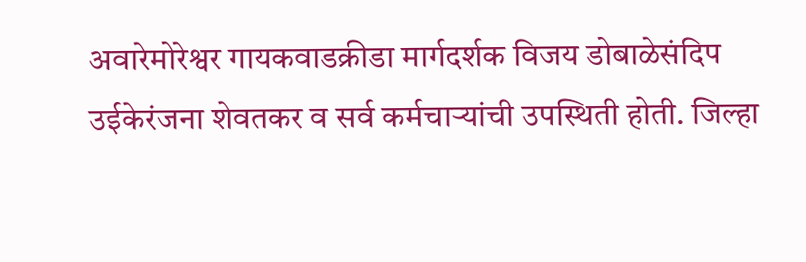अवारेमोरेश्वर गायकवाडक्रीडा मार्गदर्शक विजय डोबाळेसंदिप उईकेरंजना शेवतकर व सर्व कर्मचाऱ्यांची उपस्थिती होती. जिल्हा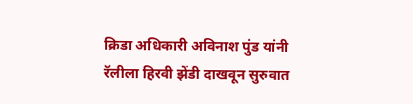क्रिडा अधिकारी अविनाश पुंड यांनी रॅलीला हिरवी झेंडी दाखवून सुरुवात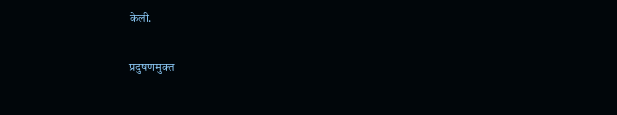केली.

प्रदुषणमुक्त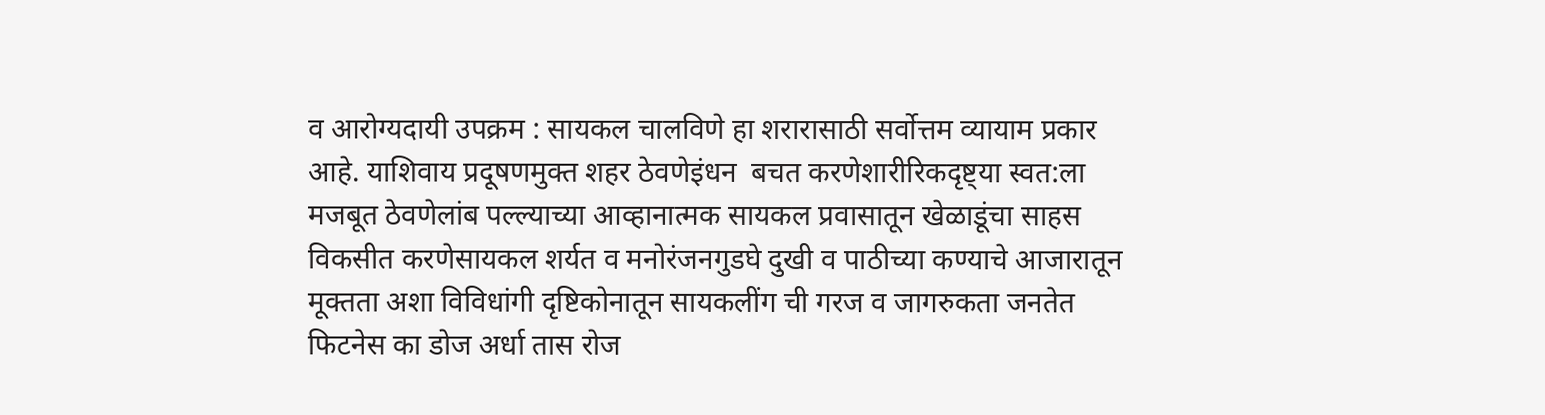व आरोग्यदायी उपक्रम : सायकल चालविणे हा शरारासाठी सर्वोत्तम व्यायाम प्रकार आहे. याशिवाय प्रदूषणमुक्त शहर ठेवणेइंधन  बचत करणेशारीरिकदृष्ट्या स्वत:ला मजबूत ठेवणेलांब पल्ल्याच्या आव्हानात्मक सायकल प्रवासातून खेळाडूंचा साहस विकसीत करणेसायकल शर्यत व मनोरंजनगुडघे दुखी व पाठीच्या कण्याचे आजारातून मूक्तता अशा विविधांगी दृष्टिकोनातून सायकलींग ची गरज व जागरुकता जनतेत फिटनेस का डोज अर्धा तास रोज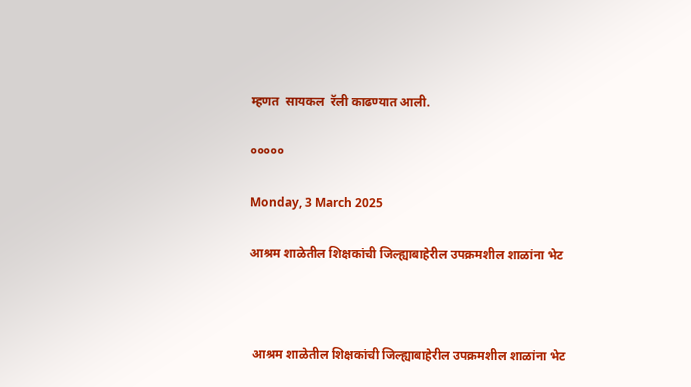म्हणत  सायकल  रॅली काढण्यात आली.

०००००

Monday, 3 March 2025

आश्रम शाळेतील शिक्षकांची जिल्ह्याबाहेरील उपक्रमशील शाळांना भेट



 आश्रम शाळेतील शिक्षकांची जिल्ह्याबाहेरील उपक्रमशील शाळांना भेट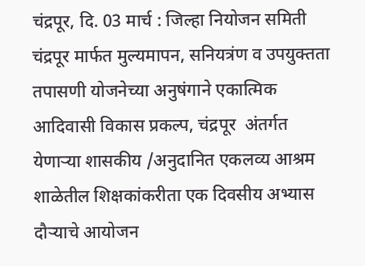चंद्रपूर, दि. 03 मार्च : जिल्हा नियोजन समिती चंद्रपूर मार्फत मुल्यमापन, सनियत्रंण व उपयुक्तता तपासणी योजनेच्या अनुषंगाने एकात्मिक आदिवासी विकास प्रकल्प, चंद्रपूर  अंतर्गत येणाऱ्या शासकीय /अनुदानित एकलव्य आश्रम शाळेतील शिक्षकांकरीता एक दिवसीय अभ्यास दौऱ्याचे आयोजन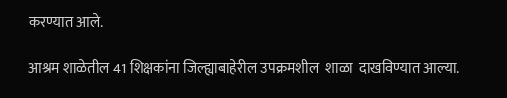करण्यात आले.

आश्रम शाळेतील 41 शिक्षकांना जिल्ह्याबाहेरील उपक्रमशील  शाळा  दाखविण्यात आल्या.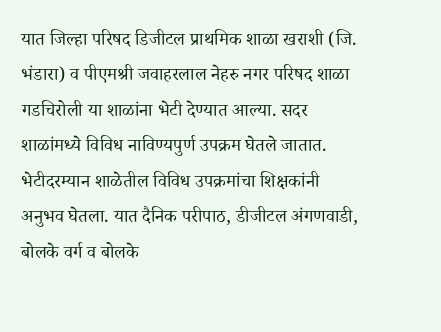यात जिल्हा परिषद डिजीटल प्राथमिक शाळा खराशी (जि. भंडारा) व पीएमश्री जवाहरलाल नेहरु नगर परिषद शाळा गडचिरोली या शाळांना भेटी देण्यात आल्या. सदर शाळांमध्ये विविध नाविण्यपुर्ण उपक्रम घेतले जातात. भेटीदरम्यान शाळेतील विविध उपक्रमांचा शिक्षकांनी अनुभव घेतला. यात दैनिक परीपाठ, डीजीटल अंगणवाडी, बोलके वर्ग व बोलके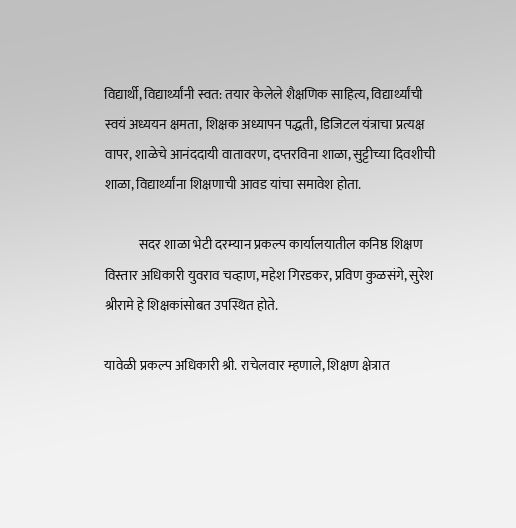विद्यार्थी, विद्यार्थ्यांनी स्वत: तयार केलेले शैक्षणिक साहित्य, विद्यार्थ्यांची स्वयं अध्ययन क्षमता, शिक्षक अध्यापन पद्धती, डिजिटल यंत्राचा प्रत्यक्ष वापर, शाळेचे आनंददायी वातावरण, दप्तरविना शाळा, सुट्टीच्या दिवशीची शाळा, विद्यार्थ्यांना शिक्षणाची आवड यांचा समावेश होता.

             सदर शाळा भेटी दरम्यान प्रकल्प कार्यालयातील कनिष्ठ शिक्षण विस्तार अधिकारी युवराव चव्हाण, महेश गिरडकर, प्रविण कुळसंगे, सुरेश श्रीरामे हे शिक्षकांसोबत उपस्थित होते.

यावेळी प्रकल्प अधिकारी श्री. राचेलवार म्हणाले, शिक्षण क्षेत्रात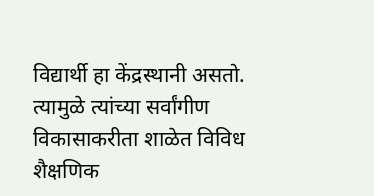विद्यार्थी हा केंद्रस्थानी असतो. त्यामुळे त्यांच्या सर्वांगीण विकासाकरीता शाळेत विविध शैक्षणिक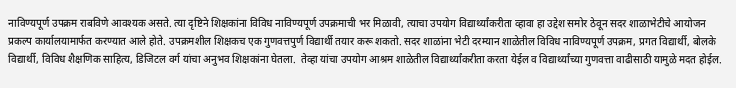नाविण्यपूर्ण उपक्रम राबविणे आवश्यक असते. त्या दृष्टिने शिक्षकांना विविध नाविण्यपूर्ण उपक्रमाची भर मिळावी, त्याचा उपयोग विद्यार्थ्यांकरीता व्हावा हा उद्देश समोर ठेवून सदर शाळाभेटीचे आयोजन प्रकल्प कार्यालयामार्फत करण्यात आले होते. उपक्रमशील शिक्षकच एक गुणवत्तपुर्ण विद्यार्थी तयार करू शकतो. सदर शाळांना भेटी दरम्यान शाळेतील विविध नाविण्यपूर्ण उपक्रम, प्रगत विद्यार्थी, बोलके विद्यार्थी, विविध शैक्षणिक साहित्य, डिजिटल वर्ग यांचा अनुभव शिक्षकांना घेतला.  तेव्हा यांचा उपयोग आश्रम शाळेतील ‍विद्यार्थ्यांकरीता करता येईल व विद्यार्थ्यांच्या गुणवत्ता वाढीसाठी यामुळे मदत होईल.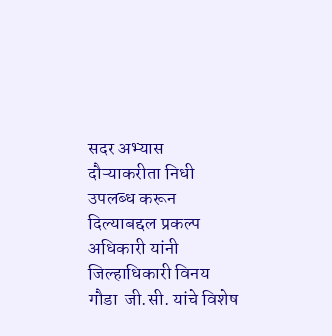सदर अभ्यास दौऱ्याकरीता निधी उपलब्ध करून दिल्याबद्दल प्रकल्प अधिकारी यांनी जिल्हाधिकारी विनय गौडा  जी.सी. यांचे विशेष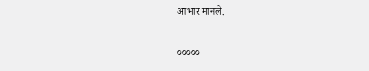आभार मानले.

०००००